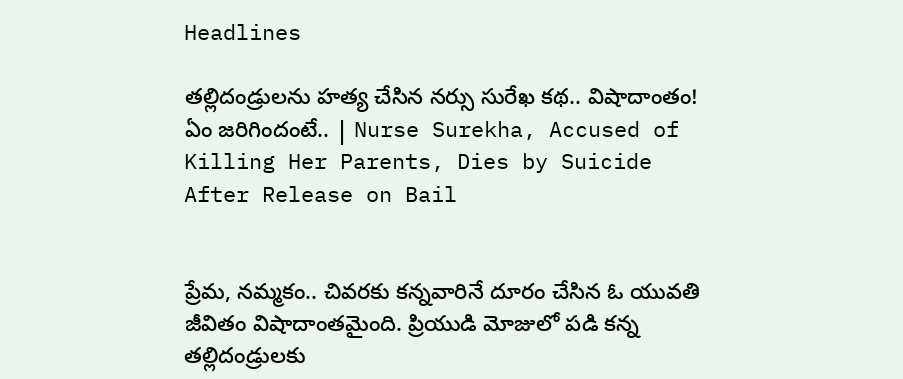Headlines

తల్లిదండ్రులను హత్య చేసిన నర్సు సురేఖ కథ.. విషాదాంతం! ఏం జరిగిందంటే.. | Nurse Surekha, Accused of Killing Her Parents, Dies by Suicide After Release on Bail


ప్రేమ, నమ్మకం.. చివరకు కన్నవారినే దూరం చేసిన ఓ యువతి జీవితం విషాదాంతమైంది. ప్రియుడి మోజులో పడి కన్న తల్లిదండ్రులకు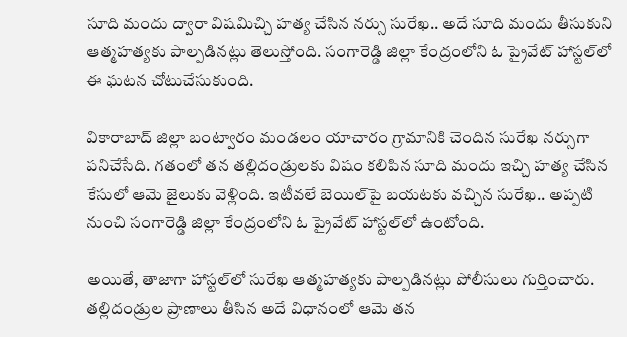సూది మందు ద్వారా విషమిచ్చి హత్య చేసిన నర్సు సురేఖ.. అదే సూది మందు తీసుకుని ఆత్మహత్యకు పాల్పడినట్లు తెలుస్తోంది. సంగారెడ్డి జిల్లా కేంద్రంలోని ఓ ప్రైవేట్ హాస్టల్‌లో ఈ ఘటన చోటుచేసుకుంది.

వికారాబాద్ జిల్లా బంట్వారం మండలం యాచారం గ్రామానికి చెందిన సురేఖ నర్సుగా పనిచేసేది. గతంలో తన తల్లిదండ్రులకు విషం కలిపిన సూది మందు ఇచ్చి హత్య చేసిన కేసులో ఆమె జైలుకు వెళ్లింది. ఇటీవలే బెయిల్‌పై బయటకు వచ్చిన సురేఖ.. అప్పటి నుంచి సంగారెడ్డి జిల్లా కేంద్రంలోని ఓ ప్రైవేట్ హాస్టల్‌లో ఉంటోంది.

అయితే, తాజాగా హాస్టల్‌లో సురేఖ ఆత్మహత్యకు పాల్పడినట్లు పోలీసులు గుర్తించారు. తల్లిదండ్రుల ప్రాణాలు తీసిన అదే విధానంలో ఆమె తన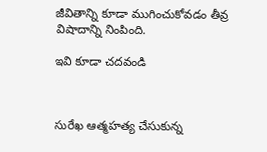జీవితాన్ని కూడా ముగించుకోవడం తీవ్ర విషాదాన్ని నింపింది.

ఇవి కూడా చదవండి



సురేఖ ఆత్మహత్య చేసుకున్న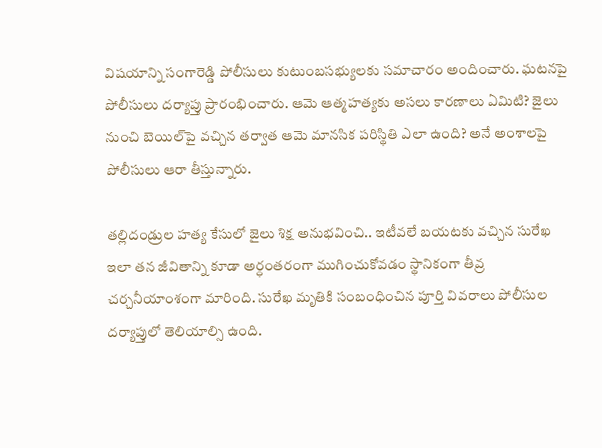విషయాన్ని సంగారెడ్డి పోలీసులు కుటుంబసభ్యులకు సమాచారం అందించారు. ఘటనపై పోలీసులు దర్యాప్తు ప్రారంభించారు. ఆమె ఆత్మహత్యకు అసలు కారణాలు ఏమిటి? జైలు నుంచి బెయిల్‌పై వచ్చిన తర్వాత ఆమె మానసిక పరిస్థితి ఎలా ఉంది? అనే అంశాలపై పోలీసులు ఆరా తీస్తున్నారు.

తల్లిదండ్రుల హత్య కేసులో జైలు శిక్ష అనుభవించి.. ఇటీవలే బయటకు వచ్చిన సురేఖ ఇలా తన జీవితాన్ని కూడా అర్ధంతరంగా ముగించుకోవడం స్థానికంగా తీవ్ర చర్చనీయాంశంగా మారింది. సురేఖ మృతికి సంబంధించిన పూర్తి వివరాలు పోలీసుల దర్యాప్తులో తెలియాల్సి ఉంది.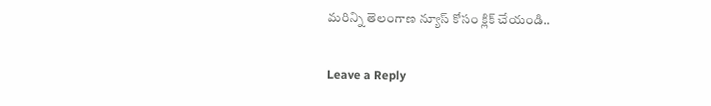మరిన్ని తెలంగాణ న్యూస్ కోసం క్లిక్ చేయండి..

Leave a Reply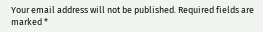Your email address will not be published. Required fields are marked *